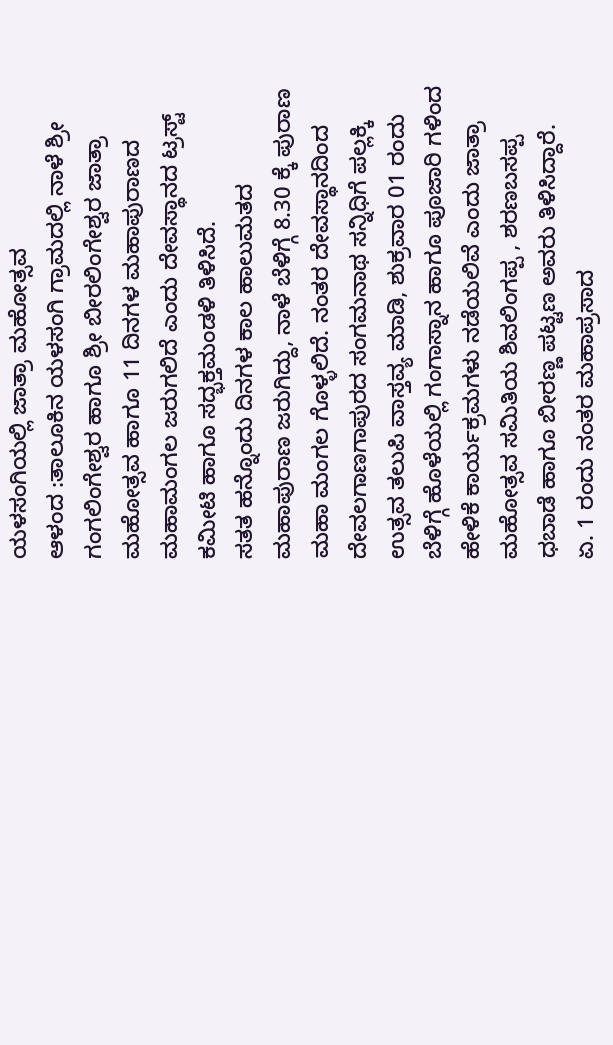ಯಳಸಂಗಿಯಲ್ಲಿ ಜಾತ್ರಾ ಮಹೋತ್ಸವ
ಆಳಂದ :ತಾಲೂಕಿನ ಯಳಸಂಗಿ ಗ್ರಾಮದಲ್ಲಿ ನಾಳೆ ಶ್ರೀ ಗಂಗಲಿಂಗೇಶ್ವರ ಹಾಗೂ ಶ್ರೀ ಬೀರಲಿಂಗೇಶ್ವರ ಜಾತ್ರಾ ಮಹೋತ್ಸವ ಹಾಗೂ 11 ದಿನಗಳ ಮಹಾಪುರಾಣದ ಮಹಾಮಂಗಲ ಜರುಗಲಿದೆ ಎಂದು ದೇವಸ್ಥಾನದ ಟ್ರಸ್ಟ್ ಕಮೀಟಿ ಹಾಗೂ ಸದ್ಭಕ್ತಮಂಡಳಿ ತಿಳಿಸಿದೆ.
ಸತತ ಹನ್ನೊಂದು ದಿನಗಳ ಕಾಲ ಹಾಲುಮತದ ಮಹಾಪುರಾಣ ಜರುಗಿದ್ದು, ನಾಳೆ ಬೆಳಿಗ್ಗೆ 8.30 ಕ್ಕೆ ಪುರಾಣ ಮಹಾ ಮಂಗಲ ಗೊಳ್ಳಲಿದೆ. ನಂತರ ದೇವಸ್ಥಾನದಿಂದ ದೇವಲಗಾಣಗಾಪುರದ ಸಂಗಮನಾಥ ಸನ್ನಿಧಿಗೆ ಪಲ್ಲಕ್ಕಿ ಉತ್ಸವ ತಲುಪಿ ವಾಸ್ತವ್ಯ ಮಾಡಿ, ಶುಕ್ರವಾರ 01 ರಂದು ಬೆಳಿಗ್ಗೆ ಹೊಳೆಯಲ್ಲಿ ಗಂಗಾಸ್ನಾನ ಹಾಗೂ ಪೂಜಾರಿ ಗಳಿಂದ ಹೇಳಿಕೆ ಕಾರ್ಯಕ್ರಮಗಳು ನಡೆಯಲಿವೆ ಎಂದು ಜಾತ್ರಾ ಮಹೋತ್ಸವ ಸಮಿತಿಯ ಶಿವಲಿಂಗಪ್ಪ , ಶರಣಬಸಪ್ಪ ಧಬಾಡೆ ಹಾಗೂ ಬೀರಣ್ಣ ಪಟ್ಟಣ ಅವರು ತಿಳಿಸಿದ್ದಾರೆ.
ಏ. 1 ರಂದು ನಂತರ ಮಹಾಪ್ರಸಾದ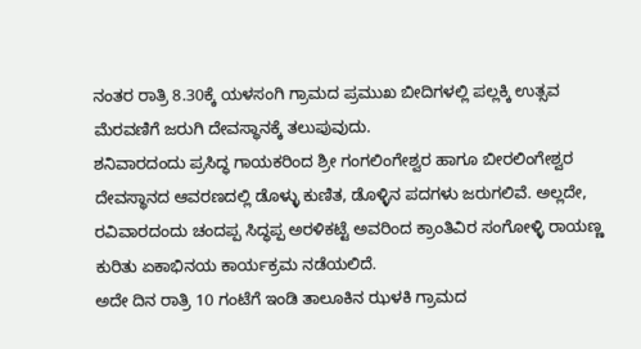ನಂತರ ರಾತ್ರಿ 8.30ಕ್ಕೆ ಯಳಸಂಗಿ ಗ್ರಾಮದ ಪ್ರಮುಖ ಬೀದಿಗಳಲ್ಲಿ ಪಲ್ಲಕ್ಕಿ ಉತ್ಸವ ಮೆರವಣಿಗೆ ಜರುಗಿ ದೇವಸ್ಥಾನಕ್ಕೆ ತಲುಪುವುದು.
ಶನಿವಾರದಂದು ಪ್ರಸಿದ್ಧ ಗಾಯಕರಿಂದ ಶ್ರೀ ಗಂಗಲಿಂಗೇಶ್ವರ ಹಾಗೂ ಬೀರಲಿಂಗೇಶ್ವರ ದೇವಸ್ಥಾನದ ಆವರಣದಲ್ಲಿ ಡೊಳ್ಳು ಕುಣಿತ, ಡೊಳ್ಳಿನ ಪದಗಳು ಜರುಗಲಿವೆ. ಅಲ್ಲದೇ, ರವಿವಾರದಂದು ಚಂದಪ್ಪ ಸಿದ್ಧಪ್ಪ ಅರಳಿಕಟ್ಟೆ ಅವರಿಂದ ಕ್ರಾಂತಿವಿರ ಸಂಗೋಳ್ಳಿ ರಾಯಣ್ಣ ಕುರಿತು ಏಕಾಭಿನಯ ಕಾರ್ಯಕ್ರಮ ನಡೆಯಲಿದೆ.
ಅದೇ ದಿನ ರಾತ್ರಿ 10 ಗಂಟೆಗೆ ಇಂಡಿ ತಾಲೂಕಿನ ಝಳಕಿ ಗ್ರಾಮದ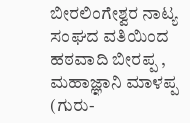ಬೀರಲಿಂಗೇಶ್ವರ ನಾಟ್ಯ ಸಂಘದ ವತಿಯಿಂದ  ಹಠವಾದಿ ಬೀರಪ್ಪ , ಮಹಾಜ್ಞಾನಿ ಮಾಳಪ್ಪ (ಗುರು-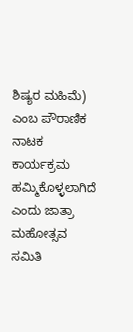ಶಿಷ್ಯರ ಮಹಿಮೆ) ಎಂಬ ಪೌರಾಣಿಕ  ನಾಟಕ ಕಾರ್ಯಕ್ರಮ ಹಮ್ಮಿಕೊಳ್ಳಲಾಗಿದೆ ಎಂದು ಜಾತ್ರಾ ಮಹೋತ್ಸವ ಸಮಿತಿ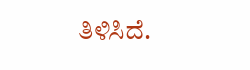ತಿಳಿಸಿದೆ.